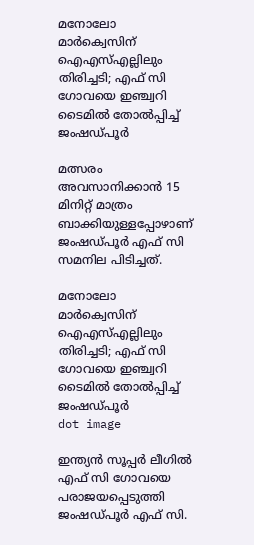മനോലോ മാർക്വെസിന് ഐഎസ്എല്ലിലും തിരിച്ചടി; എഫ് സി ഗോവയെ ഇഞ്ച്വറി ടൈമിൽ തോൽപ്പിച്ച് ജംഷഡ്‍പൂര്‍

മത്സരം അവസാനിക്കാൻ 15 മിനിറ്റ് മാത്രം ബാക്കിയുള്ളപ്പോഴാണ് ജംഷഡ്‍പൂര്‍ എഫ് സി സമനില പിടിച്ചത്.

മനോലോ മാർക്വെസിന് ഐഎസ്എല്ലിലും തിരിച്ചടി; എഫ് സി ഗോവയെ ഇഞ്ച്വറി ടൈമിൽ തോൽപ്പിച്ച് ജംഷഡ്‍പൂര്‍
dot image

ഇന്ത്യൻ സൂപ്പർ ലീഗിൽ എഫ് സി ഗോവയെ പരാജയപ്പെടുത്തി ജംഷഡ്‍പൂര്‍ എഫ് സി.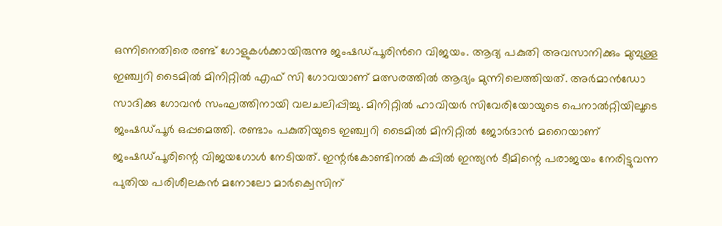ഒന്നിനെതിരെ രണ്ട് ഗോളുകൾക്കായിരുന്നു ജംഷഡ്‍പൂരിന്‍റെ വിജയം. ആദ്യ പകുതി അവസാനിക്കും മുമ്പുള്ള ഇഞ്ച്വറി ടൈമിൽ മിനിറ്റിൽ എഫ് സി ഗോവയാണ് മത്സരത്തിൽ ആദ്യം മുന്നിലെത്തിയത്. അർമാൻഡോ സാദിക്കു ഗോവൻ സംഘത്തിനായി വലചലിപ്പിച്ചു. മിനിറ്റിൽ ഹാവിയർ സിവേരിയോയുടെ പെനാൽറ്റിയിലൂടെ ജംഷഡ്പൂർ ഒപ്പമെത്തി. രണ്ടാം പകുതിയുടെ ഇഞ്ച്വറി ടൈമിൽ മിനിറ്റിൽ ജോർദാൻ മറൈയാണ് ജംഷഡ്പൂരിന്റെ വിജയഗോൾ നേടിയത്. ഇന്റർകോണ്ടിനൽ കപ്പിൽ ഇന്ത്യൻ ടീമിന്റെ പരാജയം നേരിട്ടുവന്ന പുതിയ പരിശീലകൻ മനോലോ മാർക്വെസിന്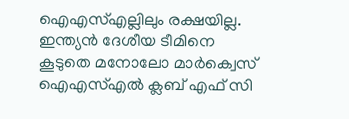ഐഎസ്എല്ലിലും രക്ഷയില്ല. ഇന്ത്യൻ ദേശീയ ടീമിനെ കൂടുതെ മനോലോ മാർക്വെസ് ഐഎസ്എൽ ക്ലബ് എഫ് സി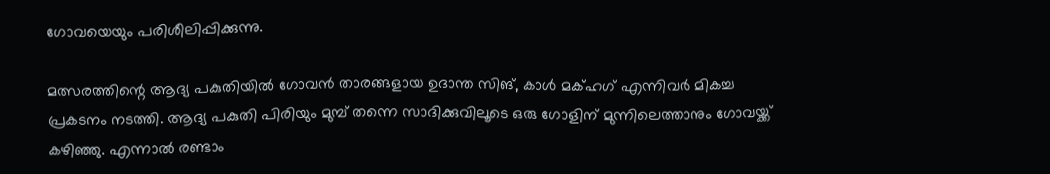ഗോവയെയും പരിശീലിപ്പിക്കുന്നു.

മത്സരത്തിന്റെ ആദ്യ പകുതിയിൽ ഗോവൻ താരങ്ങളായ ഉദാന്ത സിങ്, കാൾ മക്ഹഗ് എന്നിവർ മികച്ച പ്രകടനം നടത്തി. ആദ്യ പകുതി പിരിയും മുമ്പ് തന്നെ സാദിക്കുവിലൂടെ ഒരു ഗോളിന് മുന്നിലെത്താനും ഗോവയ്ക്ക് കഴിഞ്ഞു. എന്നാൽ രണ്ടാം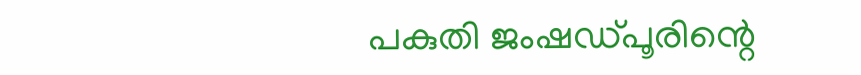പകുതി ജംഷഡ്‍പൂരിന്റെ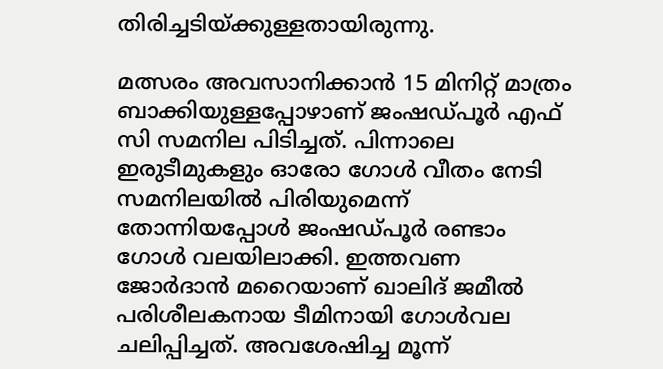തിരിച്ചടിയ്ക്കുള്ളതായിരുന്നു.

മത്സരം അവസാനിക്കാൻ 15 മിനിറ്റ് മാത്രം ബാക്കിയുള്ളപ്പോഴാണ് ജംഷഡ്‍പൂര്‍ എഫ് സി സമനില പിടിച്ചത്. പിന്നാലെ ഇരുടീമുകളും ഓരോ ഗോൾ വീതം നേടി സമനിലയിൽ പിരിയുമെന്ന് തോന്നിയപ്പോൾ ജംഷഡ്‍പൂര്‍ രണ്ടാം ഗോൾ വലയിലാക്കി. ഇത്തവണ ജോർദാൻ മറൈയാണ് ഖാലിദ് ജമീൽ പരിശീലകനായ ടീമിനായി ഗോൾവല ചലിപ്പിച്ചത്. അവശേഷിച്ച മൂന്ന്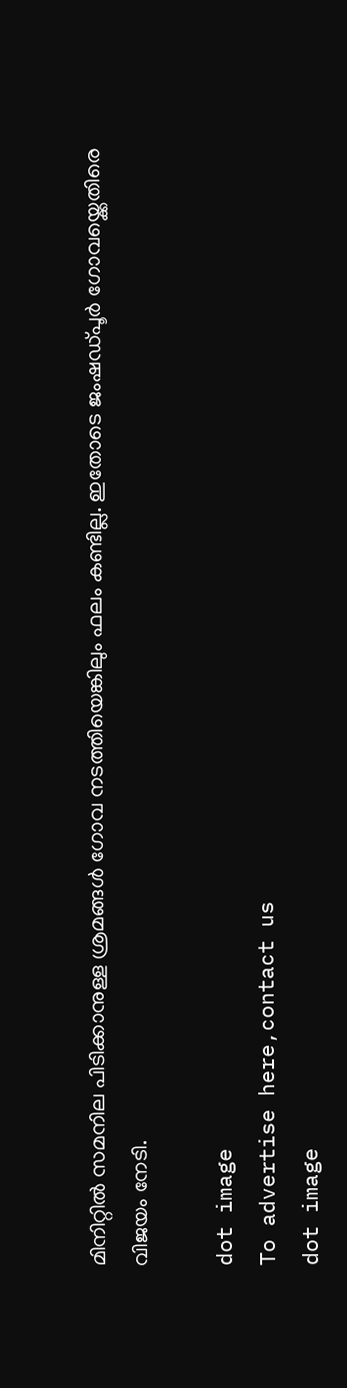മിനിറ്റിൽ സമനില പിടിക്കാനുള്ള ശ്രമങ്ങൾ ഗോവ നടത്തിയെങ്കിലും ഫലം കണ്ടില്ല. ഇതോടെ ജംഷഡ്‍പൂര്‍ ഗോവയ്ക്കെതിരെ വിജയം നേടി.

dot image
To advertise here,contact us
dot image